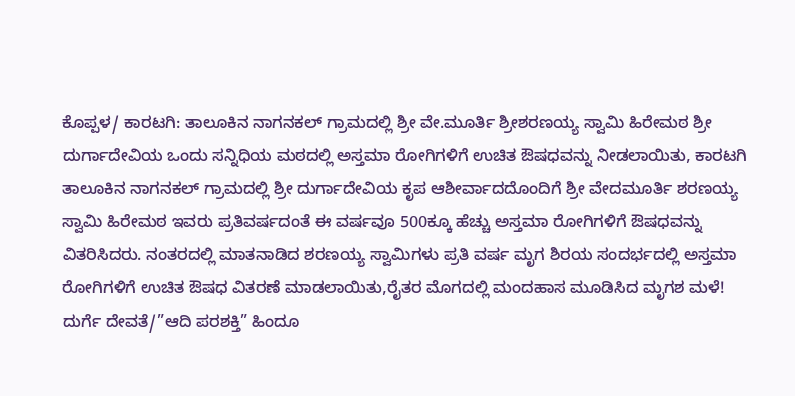ಕೊಪ್ಪಳ/ ಕಾರಟಗಿ: ತಾಲೂಕಿನ ನಾಗನಕಲ್ ಗ್ರಾಮದಲ್ಲಿ ಶ್ರೀ ವೇ.ಮೂರ್ತಿ ಶ್ರೀಶರಣಯ್ಯ ಸ್ವಾಮಿ ಹಿರೇಮಠ ಶ್ರೀ ದುರ್ಗಾದೇವಿಯ ಒಂದು ಸನ್ನಿಧಿಯ ಮಠದಲ್ಲಿ ಅಸ್ತಮಾ ರೋಗಿಗಳಿಗೆ ಉಚಿತ ಔಷಧವನ್ನು ನೀಡಲಾಯಿತು, ಕಾರಟಗಿ ತಾಲೂಕಿನ ನಾಗನಕಲ್ ಗ್ರಾಮದಲ್ಲಿ ಶ್ರೀ ದುರ್ಗಾದೇವಿಯ ಕೃಪ ಆಶೀರ್ವಾದದೊಂದಿಗೆ ಶ್ರೀ ವೇದಮೂರ್ತಿ ಶರಣಯ್ಯ ಸ್ವಾಮಿ ಹಿರೇಮಠ ಇವರು ಪ್ರತಿವರ್ಷದಂತೆ ಈ ವರ್ಷವೂ 500ಕ್ಕೂ ಹೆಚ್ಚು ಅಸ್ತಮಾ ರೋಗಿಗಳಿಗೆ ಔಷಧವನ್ನು ವಿತರಿಸಿದರು. ನಂತರದಲ್ಲಿ ಮಾತನಾಡಿದ ಶರಣಯ್ಯ ಸ್ವಾಮಿಗಳು ಪ್ರತಿ ವರ್ಷ ಮೃಗ ಶಿರಯ ಸಂದರ್ಭದಲ್ಲಿ ಅಸ್ತಮಾ ರೋಗಿಗಳಿಗೆ ಉಚಿತ ಔಷಧ ವಿತರಣೆ ಮಾಡಲಾಯಿತು,ರೈತರ ಮೊಗದಲ್ಲಿ ಮಂದಹಾಸ ಮೂಡಿಸಿದ ಮೃಗಶ ಮಳೆ! ದುರ್ಗೆ ದೇವತೆ/”ಆದಿ ಪರಶಕ್ತಿ” ಹಿಂದೂ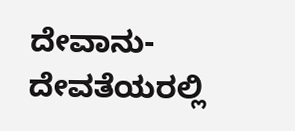ದೇವಾನು-ದೇವತೆಯರಲ್ಲಿ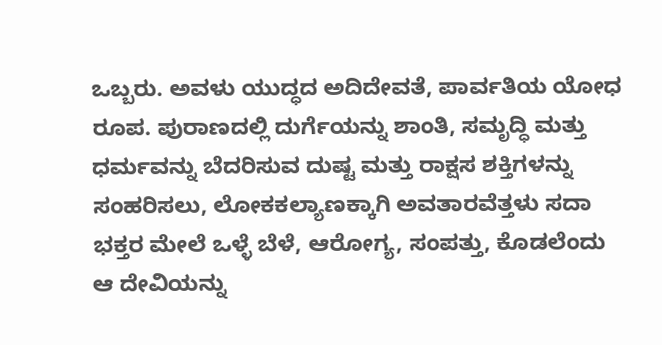ಒಬ್ಬರು. ಅವಳು ಯುದ್ಧದ ಅದಿದೇವತೆ, ಪಾರ್ವತಿಯ ಯೋಧ ರೂಪ. ಪುರಾಣದಲ್ಲಿ ದುರ್ಗೆಯನ್ನು ಶಾಂತಿ, ಸಮೃದ್ಧಿ ಮತ್ತು ಧರ್ಮವನ್ನು ಬೆದರಿಸುವ ದುಷ್ಟ ಮತ್ತು ರಾಕ್ಷಸ ಶಕ್ತಿಗಳನ್ನು ಸಂಹರಿಸಲು, ಲೋಕಕಲ್ಯಾಣಕ್ಕಾಗಿ ಅವತಾರವೆತ್ತಳು ಸದಾ ಭಕ್ತರ ಮೇಲೆ ಒಳ್ಳೆ ಬೆಳೆ, ಆರೋಗ್ಯ, ಸಂಪತ್ತು, ಕೊಡಲೆಂದು ಆ ದೇವಿಯನ್ನು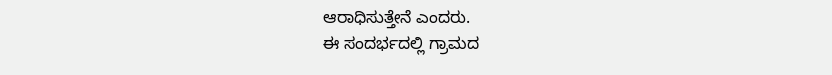ಆರಾಧಿಸುತ್ತೇನೆ ಎಂದರು.
ಈ ಸಂದರ್ಭದಲ್ಲಿ ಗ್ರಾಮದ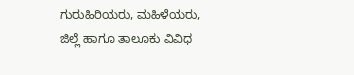ಗುರುಹಿರಿಯರು, ಮಹಿಳೆಯರು, ಜಿಲ್ಲೆ ಹಾಗೂ ತಾಲೂಕು ವಿವಿಧ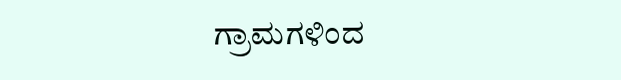ಗ್ರಾಮಗಳಿಂದ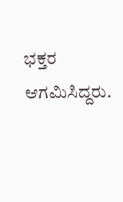ಭಕ್ತರ ಆಗಮಿಸಿದ್ದರು.